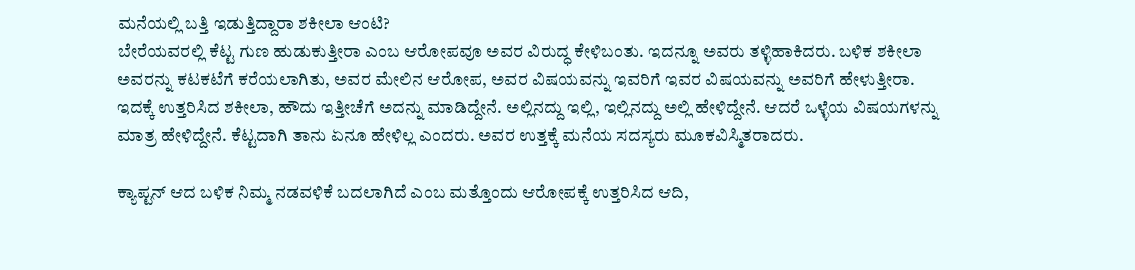ಮನೆಯಲ್ಲಿ ಬತ್ತಿ ಇಡುತ್ತಿದ್ದಾರಾ ಶಕೀಲಾ ಆಂಟಿ?
ಬೇರೆಯವರಲ್ಲಿ ಕೆಟ್ಟ ಗುಣ ಹುಡುಕುತ್ತೀರಾ ಎಂಬ ಆರೋಪವೂ ಅವರ ವಿರುದ್ಧ ಕೇಳಿಬಂತು. ಇದನ್ನೂ ಅವರು ತಳ್ಳಿಹಾಕಿದರು. ಬಳಿಕ ಶಕೀಲಾ ಅವರನ್ನು ಕಟಕಟೆಗೆ ಕರೆಯಲಾಗಿತು, ಅವರ ಮೇಲಿನ ಆರೋಪ, ಅವರ ವಿಷಯವನ್ನು ಇವರಿಗೆ ಇವರ ವಿಷಯವನ್ನು ಅವರಿಗೆ ಹೇಳುತ್ತೀರಾ.
ಇದಕ್ಕೆ ಉತ್ತರಿಸಿದ ಶಕೀಲಾ, ಹೌದು ಇತ್ತೀಚೆಗೆ ಅದನ್ನು ಮಾಡಿದ್ದೇನೆ. ಅಲ್ಲಿನದ್ದು ಇಲ್ಲಿ, ಇಲ್ಲಿನದ್ದು ಅಲ್ಲಿ ಹೇಳಿದ್ದೇನೆ. ಆದರೆ ಒಳ್ಳೆಯ ವಿಷಯಗಳನ್ನು ಮಾತ್ರ ಹೇಳಿದ್ದೇನೆ. ಕೆಟ್ಟದಾಗಿ ತಾನು ಏನೂ ಹೇಳಿಲ್ಲ ಎಂದರು. ಅವರ ಉತ್ತಕ್ಕೆ ಮನೆಯ ಸದಸ್ಯರು ಮೂಕವಿಸ್ಮಿತರಾದರು.

ಕ್ಯಾಪ್ಟನ್ ಆದ ಬಳಿಕ ನಿಮ್ಮ ನಡವಳಿಕೆ ಬದಲಾಗಿದೆ ಎಂಬ ಮತ್ತೊಂದು ಆರೋಪಕ್ಕೆ ಉತ್ತರಿಸಿದ ಆದಿ,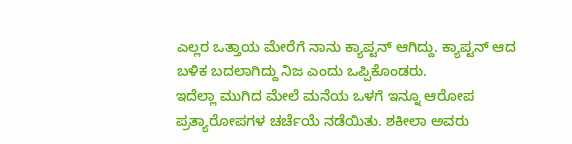ಎಲ್ಲರ ಒತ್ತಾಯ ಮೇರೆಗೆ ನಾನು ಕ್ಯಾಪ್ಟನ್ ಆಗಿದ್ದು. ಕ್ಯಾಪ್ಟನ್ ಆದ ಬಳಿಕ ಬದಲಾಗಿದ್ದು ನಿಜ ಎಂದು ಒಪ್ಪಿಕೊಂಡರು.
ಇದೆಲ್ಲಾ ಮುಗಿದ ಮೇಲೆ ಮನೆಯ ಒಳಗೆ ಇನ್ನೂ ಆರೋಪ ಪ್ರತ್ಯಾರೋಪಗಳ ಚರ್ಚೆಯೆ ನಡೆಯಿತು. ಶಕೀಲಾ ಅವರು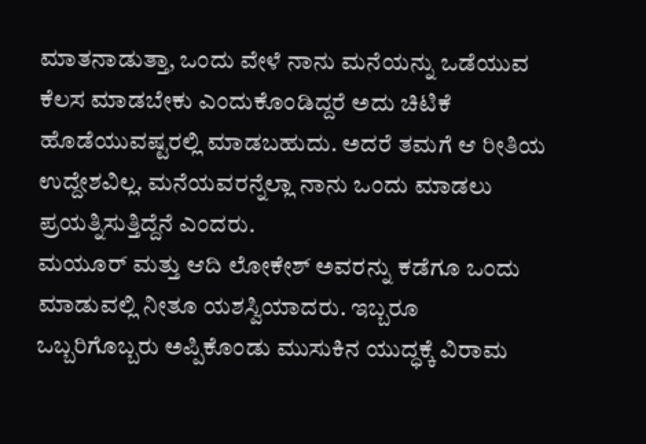ಮಾತನಾಡುತ್ತಾ, ಒಂದು ವೇಳೆ ನಾನು ಮನೆಯನ್ನು ಒಡೆಯುವ ಕೆಲಸ ಮಾಡಬೇಕು ಎಂದುಕೊಂಡಿದ್ದರೆ ಅದು ಚಿಟಿಕೆ ಹೊಡೆಯುವಷ್ಟರಲ್ಲಿ ಮಾಡಬಹುದು. ಅದರೆ ತಮಗೆ ಆ ರೀತಿಯ ಉದ್ದೇಶವಿಲ್ಲ. ಮನೆಯವರನ್ನೆಲ್ಲಾ ನಾನು ಒಂದು ಮಾಡಲು ಪ್ರಯತ್ನಿಸುತ್ತಿದ್ದೆನೆ ಎಂದರು.
ಮಯೂರ್ ಮತ್ತು ಆದಿ ಲೋಕೇಶ್ ಅವರನ್ನು ಕಡೆಗೂ ಒಂದು ಮಾಡುವಲ್ಲಿ ನೀತೂ ಯಶಸ್ವಿಯಾದರು. ಇಬ್ಬರೂ ಒಬ್ಬರಿಗೊಬ್ಬರು ಅಪ್ಪಿಕೊಂಡು ಮುಸುಕಿನ ಯುದ್ಧಕ್ಕೆ ವಿರಾಮ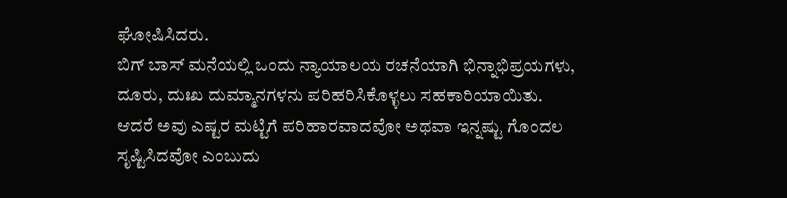ಘೋಷಿಸಿದರು.
ಬಿಗ್ ಬಾಸ್ ಮನೆಯಲ್ಲಿ ಒಂದು ನ್ಯಾಯಾಲಯ ರಚನೆಯಾಗಿ ಭಿನ್ನಾಭಿಪ್ರಯಗಳು, ದೂರು, ದುಃಖ ದುಮ್ಮಾನಗಳನು ಪರಿಹರಿಸಿಕೊಳ್ಳಲು ಸಹಕಾರಿಯಾಯಿತು. ಆದರೆ ಅವು ಎಷ್ಟರ ಮಟ್ಟಿಗೆ ಪರಿಹಾರವಾದವೋ ಅಥವಾ ಇನ್ನಷ್ಟು ಗೊಂದಲ ಸೃಷ್ಟಿಸಿದವೋ ಎಂಬುದು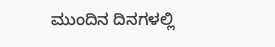ಮುಂದಿನ ದಿನಗಳಲ್ಲಿ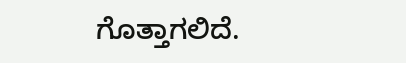ಗೊತ್ತಾಗಲಿದೆ.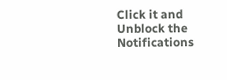Click it and Unblock the Notifications